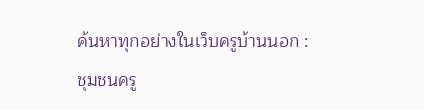ค้นหาทุกอย่างในเว็บครูบ้านนอก :
ชุมชนครู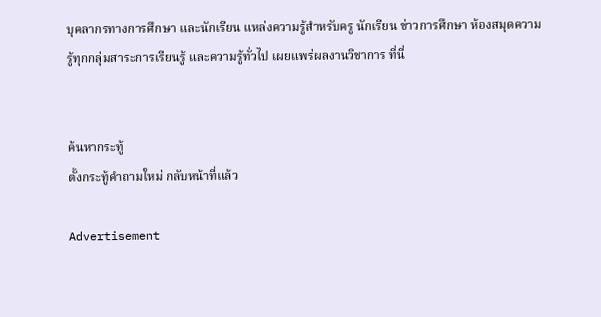บุคลากรทางการศึกษา และนักเรียน แหล่งความรู้สำหรับครู นักเรียน ข่าวการศึกษา ห้องสมุดความรู้ทุกกลุ่มสาระการเรียนรู้ และความรู้ทั่วไป เผยแพร่ผลงานวิชาการ ที่นี่


ค้นหากระทู้
ตั้งกระทู้คำถามใหม่ กลับหน้าที่แล้ว

Advertisement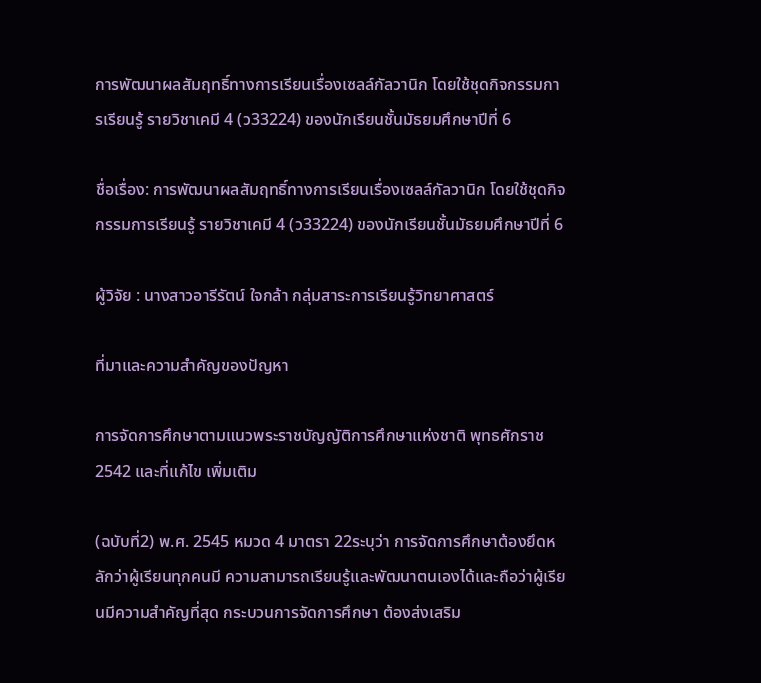การพัฒนาผลสัมฤทธิ์ทางการเรียนเรื่องเซลล์กัลวานิก โดยใช้ชุดกิจกรรมการเรียนรู้ รายวิชาเคมี 4 (ว33224) ของนักเรียนชั้นมัธยมศึกษาปีที่ 6

ชื่อเรื่อง: การพัฒนาผลสัมฤทธิ์ทางการเรียนเรื่องเซลล์กัลวานิก โดยใช้ชุดกิจกรรมการเรียนรู้ รายวิชาเคมี 4 (ว33224) ของนักเรียนชั้นมัธยมศึกษาปีที่ 6

ผู้วิจัย : นางสาวอารีรัตน์ ใจกล้า กลุ่มสาระการเรียนรู้วิทยาศาสตร์

ที่มาและความสำคัญของปัญหา

การจัดการศึกษาตามแนวพระราชบัญญัติการศึกษาแห่งชาติ พุทธศักราช 2542 และที่แก้ไข เพิ่มเติม

(ฉบับที่2) พ.ศ. 2545 หมวด 4 มาตรา 22ระบุว่า การจัดการศึกษาต้องยึดหลักว่าผู้เรียนทุกคนมี ความสามารถเรียนรู้และพัฒนาตนเองได้และถือว่าผู้เรียนมีความสำคัญที่สุด กระบวนการจัดการศึกษา ต้องส่งเสริม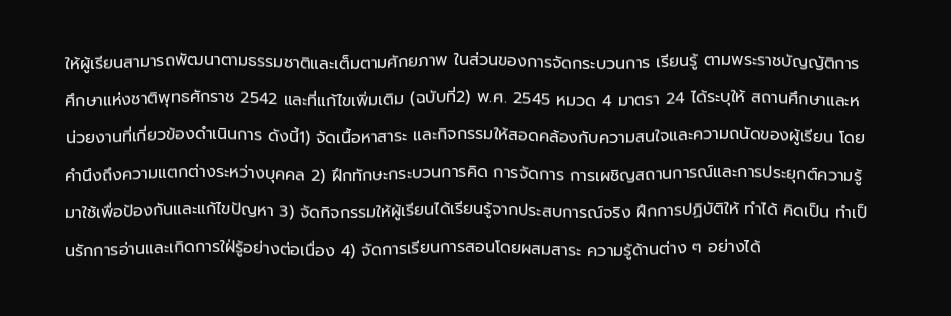ให้ผู้เรียนสามารถพัฒนาตามธรรมชาติและเต็มตามศักยภาพ ในส่วนของการจัดกระบวนการ เรียนรู้ ตามพระราชบัญญัติการศึกษาแห่งชาติพุทธศักราช 2542 และที่แก้ไขเพิ่มเติม (ฉบับที่2) พ.ศ. 2545 หมวด 4 มาตรา 24 ได้ระบุให้ สถานศึกษาและหน่วยงานที่เกี่ยวข้องดำเนินการ ดังนี้1) จัดเนื้อหาสาระ และกิจกรรมให้สอดคล้องกับความสนใจและความถนัดของผู้เรียน โดยคำนึงถึงความแตกต่างระหว่างบุคคล 2) ฝึกทักษะกระบวนการคิด การจัดการ การเผชิญสถานการณ์และการประยุกต์ความรู้มาใช้เพื่อป้องกันและแก้ไขปัญหา 3) จัดกิจกรรมให้ผู้เรียนได้เรียนรู้จากประสบการณ์จริง ฝึกการปฏิบัติให้ ทำได้ คิดเป็น ทำเป็นรักการอ่านและเกิดการใฝ่รู้อย่างต่อเนื่อง 4) จัดการเรียนการสอนโดยผสมสาระ ความรู้ด้านต่าง ๆ อย่างได้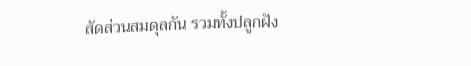สัดส่วนสมดุลกัน รวมทั้งปลูกฝัง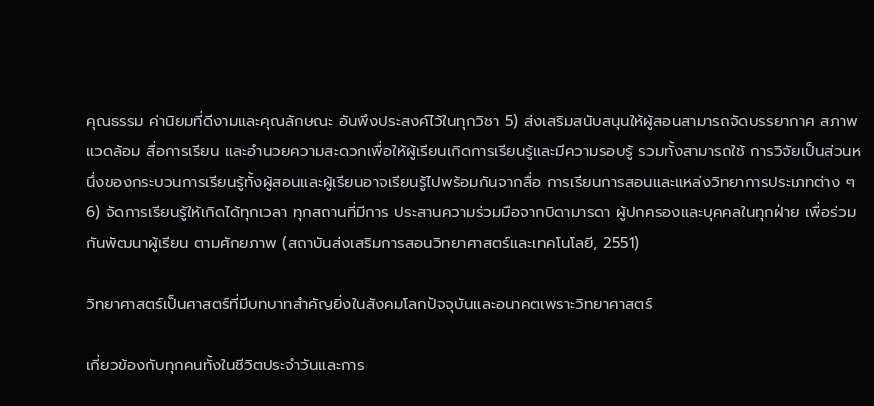คุณธรรม ค่านิยมที่ดีงามและคุณลักษณะ อันพึงประสงค์ไว้ในทุกวิชา 5) ส่งเสริมสนับสนุนให้ผู้สอนสามารถจัดบรรยากาศ สภาพแวดล้อม สื่อการเรียน และอำนวยความสะดวกเพื่อให้ผู้เรียนเกิดการเรียนรู้และมีความรอบรู้ รวมทั้งสามารถใช้ การวิจัยเป็นส่วนหนึ่งของกระบวนการเรียนรู้ทั้งผู้สอนและผู้เรียนอาจเรียนรู้ไปพร้อมกันจากสื่อ การเรียนการสอนและแหล่งวิทยาการประเภทต่าง ๆ 6) จัดการเรียนรู้ให้เกิดได้ทุกเวลา ทุกสถานที่มีการ ประสานความร่วมมือจากบิดามารดา ผู้ปกครองและบุคคลในทุกฝ่าย เพื่อร่วมกันพัฒนาผู้เรียน ตามศักยภาพ (สถาบันส่งเสริมการสอนวิทยาศาสตร์และเทคโนโลยี, 2551)

วิทยาศาสตร์เป็นศาสตร์ที่มีบทบาทสำคัญยิ่งในสังคมโลกปัจจุบันและอนาคตเพราะวิทยาศาสตร์

เกี่ยวข้องกับทุกคนทั้งในชีวิตประจำวันและการ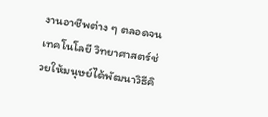งานอาชีพต่าง ๆ ตลอดจนเทคโนโลยี วิทยาศาสตร์ช่วยให้มนุษย์ได้พัฒนาวิธีคิ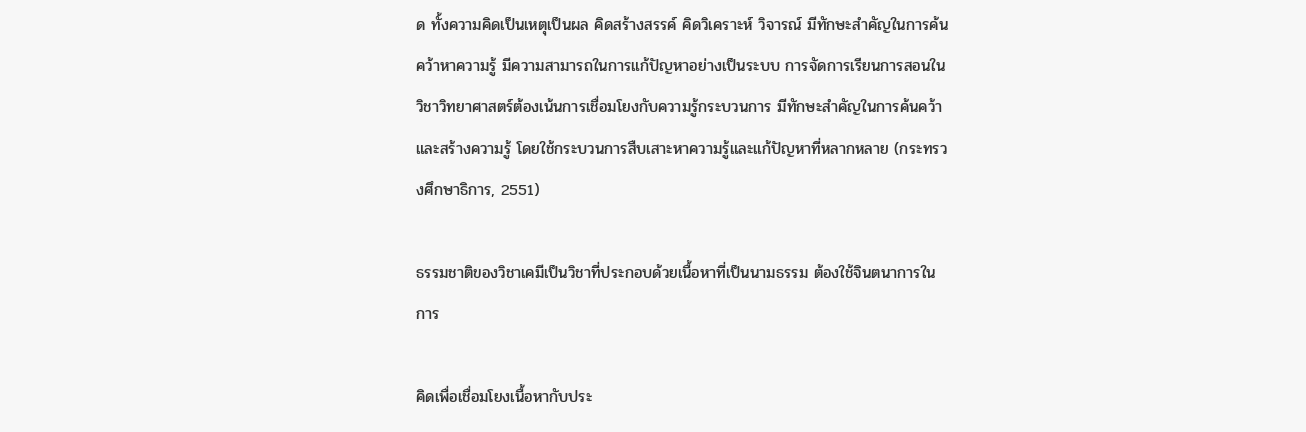ด ทั้งความคิดเป็นเหตุเป็นผล คิดสร้างสรรค์ คิดวิเคราะห์ วิจารณ์ มีทักษะสำคัญในการค้นคว้าหาความรู้ มีความสามารถในการแก้ปัญหาอย่างเป็นระบบ การจัดการเรียนการสอนในวิชาวิทยาศาสตร์ต้องเน้นการเชื่อมโยงกับความรู้กระบวนการ มีทักษะสำคัญในการค้นคว้าและสร้างความรู้ โดยใช้กระบวนการสืบเสาะหาความรู้และแก้ปัญหาที่หลากหลาย (กระทรวงศึกษาธิการ, 2551)

ธรรมชาติของวิชาเคมีเป็นวิชาที่ประกอบด้วยเนื้อหาที่เป็นนามธรรม ต้องใช้จินตนาการในการ

คิดเพื่อเชื่อมโยงเนื้อหากับประ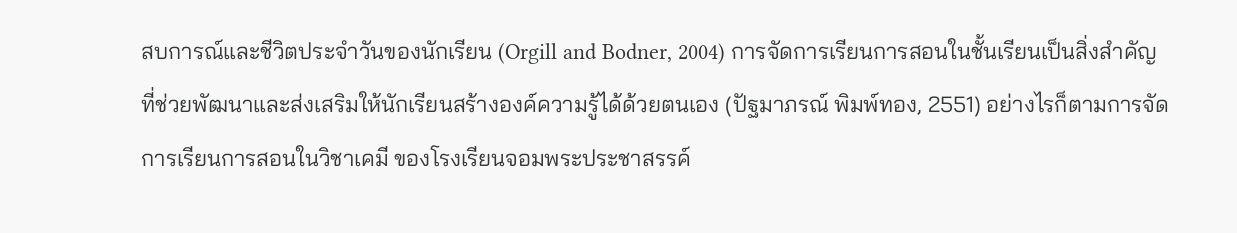สบการณ์และชีวิตประจำวันของนักเรียน (Orgill and Bodner, 2004) การจัดการเรียนการสอนในชั้นเรียนเป็นสิ่งสำคัญที่ช่วยพัฒนาและส่งเสริมให้นักเรียนสร้างองค์ความรู้ได้ด้วยตนเอง (ปัฐมาภรณ์ พิมพ์ทอง, 2551) อย่างไรก็ตามการจัดการเรียนการสอนในวิชาเคมี ของโรงเรียนจอมพระประชาสรรค์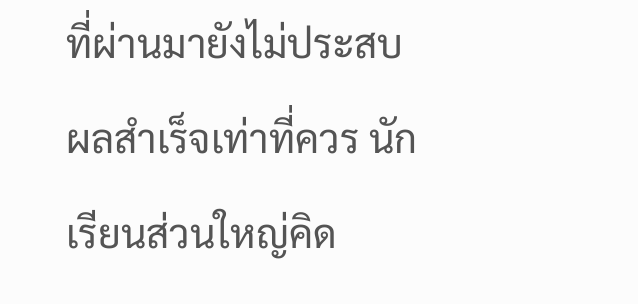ที่ผ่านมายังไม่ประสบผลสำเร็จเท่าที่ควร นักเรียนส่วนใหญ่คิด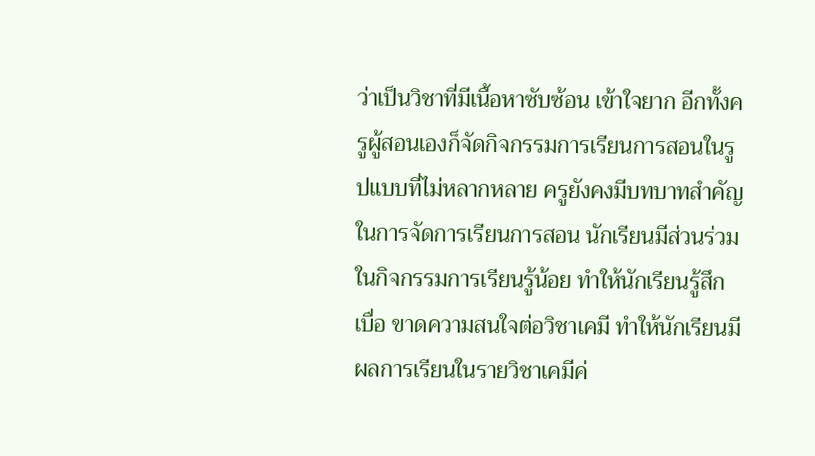ว่าเป็นวิชาที่มีเนื้อหาซับซ้อน เข้าใจยาก อีกทั้งครูผู้สอนเองก็จัดกิจกรรมการเรียนการสอนในรูปแบบที่ไม่หลากหลาย ครูยังคงมีบทบาทสำคัญในการจัดการเรียนการสอน นักเรียนมีส่วนร่วมในกิจกรรมการเรียนรู้น้อย ทำให้นักเรียนรู้สึกเบื่อ ขาดความสนใจต่อวิชาเคมี ทำให้นักเรียนมีผลการเรียนในรายวิชาเคมีค่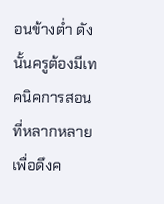อนข้างต่ำ ดังนั้นครูต้องมีเทคนิคการสอนที่หลากหลายเพื่อดึงค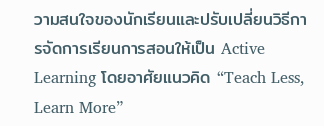วามสนใจของนักเรียนและปรับเปลี่ยนวิธีการจัดการเรียนการสอนให้เป็น Active Learning โดยอาศัยแนวคิด “Teach Less, Learn More”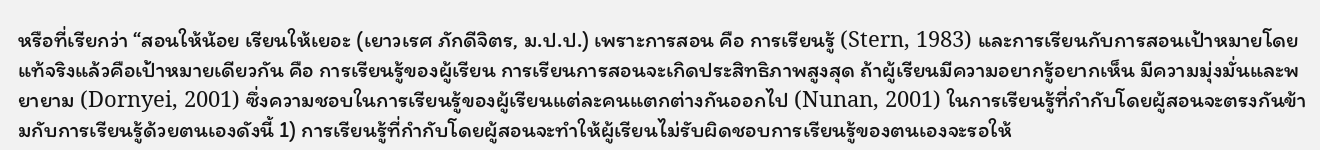หรือที่เรียกว่า “สอนให้น้อย เรียนให้เยอะ (เยาวเรศ ภักดีจิตร, ม.ป.ป.) เพราะการสอน คือ การเรียนรู้ (Stern, 1983) และการเรียนกับการสอนเป้าหมายโดยแท้จริงแล้วคือเป้าหมายเดียวกัน คือ การเรียนรู้ของผู้เรียน การเรียนการสอนจะเกิดประสิทธิภาพสูงสุด ถ้าผู้เรียนมีความอยากรู้อยากเห็น มีความมุ่งมั่นและพยายาม (Dornyei, 2001) ซึ่งความชอบในการเรียนรู้ของผู้เรียนแต่ละคนแตกต่างกันออกไป (Nunan, 2001) ในการเรียนรู้ที่กำกับโดยผู้สอนจะตรงกันข้ามกับการเรียนรู้ด้วยตนเองดังนี้ 1) การเรียนรู้ที่กำกับโดยผู้สอนจะทำให้ผู้เรียนไม่รับผิดชอบการเรียนรู้ของตนเองจะรอให้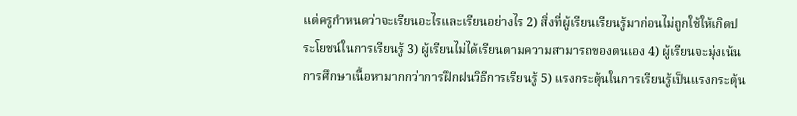แต่ครูกำหนดว่าจะเรียนอะไรและเรียนอย่างไร 2) สิ่งที่ผู้เรียนเรียนรู้มาก่อนไม่ถูกใช้ให้เกิดประโยชน์ในการเรียนรู้ 3) ผู้เรียนไม่ได้เรียนตามความสามารถของตนเอง 4) ผู้เรียนจะมุ่งเน้นการศึกษาเนื้อหามากกว่าการฝึกฝนวิธีการเรียนรู้ 5) แรงกระตุ้นในการเรียนรู้เป็นแรงกระตุ้น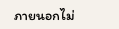ภายนอกไม่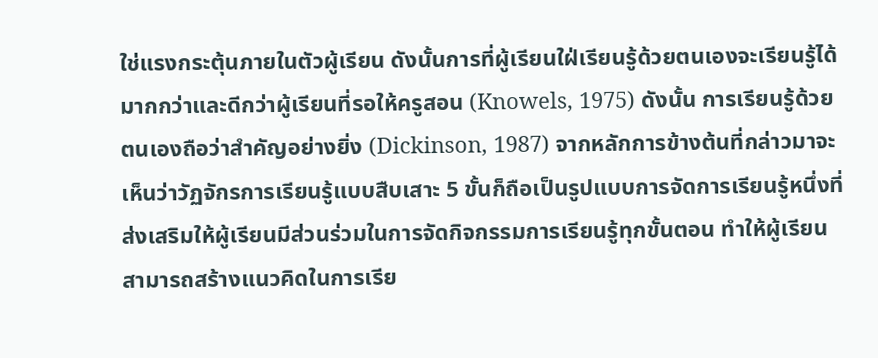ใช่แรงกระตุ้นภายในตัวผู้เรียน ดังนั้นการที่ผู้เรียนใฝ่เรียนรู้ด้วยตนเองจะเรียนรู้ได้มากกว่าและดีกว่าผู้เรียนที่รอให้ครูสอน (Knowels, 1975) ดังนั้น การเรียนรู้ด้วยตนเองถือว่าสำคัญอย่างยิ่ง (Dickinson, 1987) จากหลักการข้างต้นที่กล่าวมาจะเห็นว่าวัฏจักรการเรียนรู้แบบสืบเสาะ 5 ขั้นก็ถือเป็นรูปแบบการจัดการเรียนรู้หนึ่งที่ส่งเสริมให้ผู้เรียนมีส่วนร่วมในการจัดกิจกรรมการเรียนรู้ทุกขั้นตอน ทำให้ผู้เรียนสามารถสร้างแนวคิดในการเรีย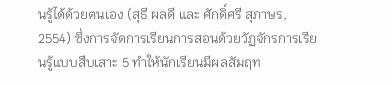นรู้ได้ด้วยตนเอง (สุธี ผลดี และ ศักดิ์ศรี สุภาษร, 2554) ซึ่งการจัดการเรียนการสอนด้วยวัฏจักรการเรียนรู้แบบสืบเสาะ 5 ทำให้นักเรียนมีผลสัมฤท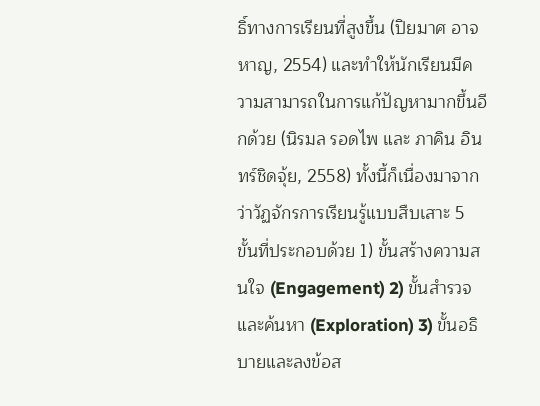ธิ์ทางการเรียนที่สูงขึ้น (ปิยมาศ อาจหาญ, 2554) และทำให้นักเรียนมีความสามารถในการแก้ปัญหามากขึ้นอีกด้วย (นิรมล รอดไพ และ ภาคิน อินทร์ชิดจุ้ย, 2558) ทั้งนี้ก็เนื่องมาจากว่าวัฏจักรการเรียนรู้แบบสืบเสาะ 5 ขั้นที่ประกอบด้วย 1) ขั้นสร้างความสนใจ (Engagement) 2) ขั้นสำรวจและค้นหา (Exploration) 3) ขั้นอธิบายและลงข้อส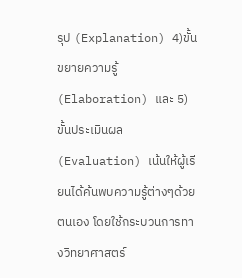รุป (Explanation) 4)ขั้นขยายความรู้ (Elaboration) และ 5) ขั้นประเมินผล (Evaluation) เน้นให้ผู้เรียนได้ค้นพบความรู้ต่างๆด้วยตนเอง โดยใช้กระบวนการทางวิทยาศาสตร์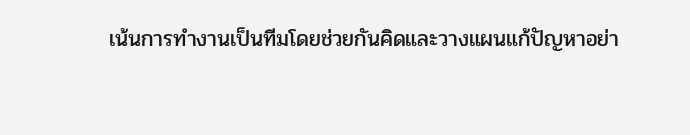เน้นการทำงานเป็นทีมโดยช่วยกันคิดและวางแผนแก้ปัญหาอย่า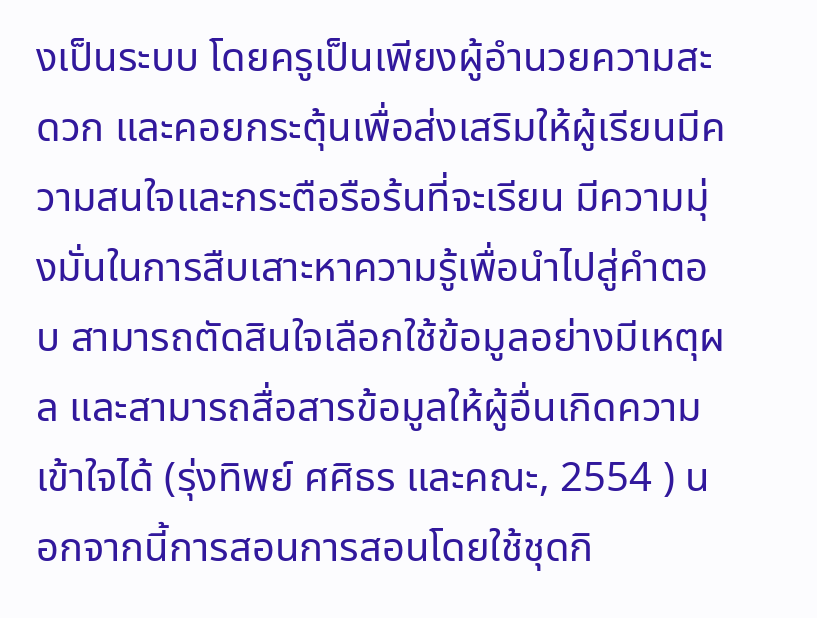งเป็นระบบ โดยครูเป็นเพียงผู้อำนวยความสะดวก และคอยกระตุ้นเพื่อส่งเสริมให้ผู้เรียนมีความสนใจและกระตือรือร้นที่จะเรียน มีความมุ่งมั่นในการสืบเสาะหาความรู้เพื่อนำไปสู่คำตอบ สามารถตัดสินใจเลือกใช้ข้อมูลอย่างมีเหตุผล และสามารถสื่อสารข้อมูลให้ผู้อื่นเกิดความเข้าใจได้ (รุ่งทิพย์ ศศิธร และคณะ, 2554 ) นอกจากนี้การสอนการสอนโดยใช้ชุดกิ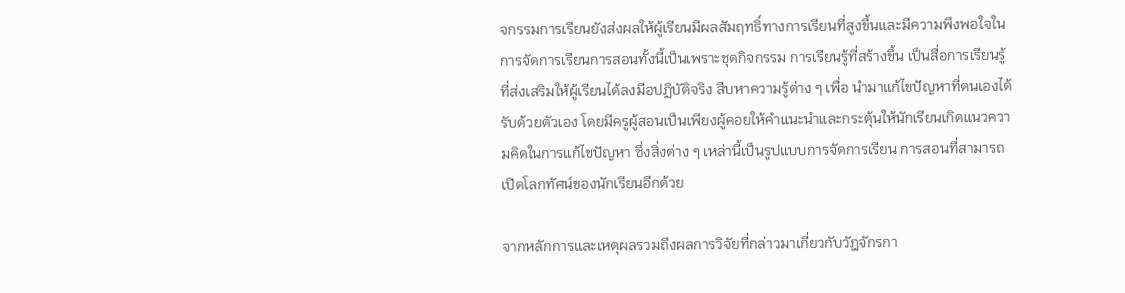จกรรมการเรียนยังส่งผลให้ผู้เรียนมีผลสัมฤทธิ์ทางการเรียนที่สูงขึ้นและมีความพึงพอใจในการจัดการเรียนการสอนทั้งนี้เป็นเพราะชุดกิจกรรม การเรียนรู้ที่สร้างขึ้น เป็นสื่อการเรียนรู้ที่ส่งเสริมให้ผู้เรียนได้ลงมือปฏิบัติจริง สืบหาความรู้ต่าง ๆ เพื่อ นำมาแก้ไขปัญหาที่ตนเองได้รับด้วยตัวเอง โดยมีครูผู้สอนเป็นเพียงผู้คอยให้คำแนะนำและกระตุ้นให้นักเรียนเกิดแนวความคิดในการแก้ไขปัญหา ซึ่งสิ่งต่าง ๆ เหล่านี้เป็นรูปแบบการจัดการเรียน การสอนที่สามารถเปิดโลกทัศน์ของนักเรียนอีกด้วย

จากหลักการและเหตุผลรวมถึงผลการวิจัยที่กล่าวมาเกี่ยวกับวัฎจักรกา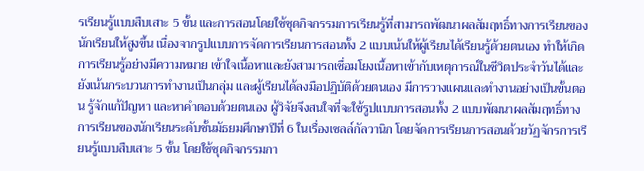รเรียนรู้แบบสืบเสาะ 5 ขั้น และการสอนโดยใช้ชุดกิจกรรมการเรียนรู้ที่สามารถพัฒนาผลสัมฤทธิ์ทางการเรียนของนักเรียนให้สูงขึ้น เนื่องจากรูปแบบการจัดการเรียนการสอนทั้ง 2 แบบเน้นให้ผู้เรียนได้เรียนรู้ด้วยตนเอง ทำให้เกิดการเรียนรู้อย่างมีความหมาย เข้าใจเนื้อหาและยังสามารถเชื่อมโยงเนื้อหาเข้ากับเหตุการณ์ในชีวิตประจำวันได้และยังเน้นกระบวนการทำงานเป็นกลุ่ม และผู้เรียนได้ลงมือปฏิบัติด้วยตนเอง มีการวางแผนและทำงานอย่างเป็นขั้นตอน รู้จักแก้ปัญหา และหาคำตอบด้วยตนเอง ผู้วิจัยจึงสนใจที่จะใช้รูปแบบการสอนทั้ง 2 แบบพัฒนาผลสัมฤทธิ์ทางการเรียนของนักเรียนระดับชั้นมัธยมศึกษาปีที่ 6 ในเรื่องเซลล์กัลวานิก โดยจัดการเรียนการสอนด้วยวัฏจักรการเรียนรู้แบบสืบเสาะ 5 ขั้น โดยใช้ชุดกิจกรรมกา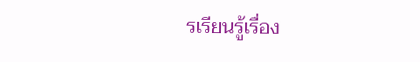รเรียนรู้เรื่อง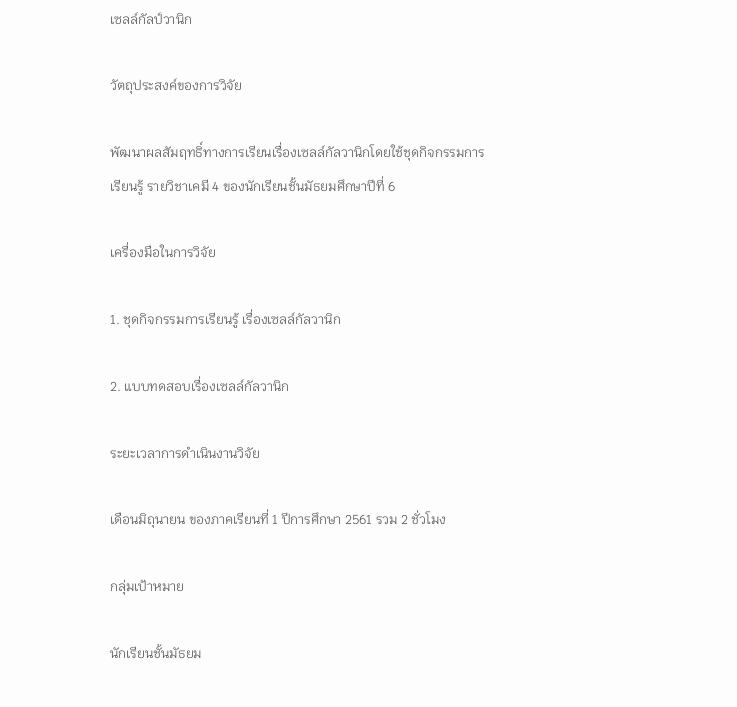เซลล์กัลป์วานิก

วัตถุประสงค์ของการวิจัย

พัฒนาผลสัมฤทธิ์ทางการเรียนเรื่องเซลล์กัลวานิกโดยใช้ชุดกิจกรรมการเรียนรู้ รายวิชาเคมี 4 ของนักเรียนชั้นมัธยมศึกษาปีที่ 6

เครื่องมือในการวิจัย

1. ชุดกิจกรรมการเรียนรู้ เรื่องเซลล์กัลวานิก

2. แบบทดสอบเรื่องเซลล์กัลวานิก

ระยะเวลาการดำเนินงานวิจัย

เดือนมิถุนายน ของภาคเรียนที่ 1 ปีการศึกษา 2561 รวม 2 ชั่วโมง

กลุ่มเป้าหมาย

นักเรียนชั้นมัธยม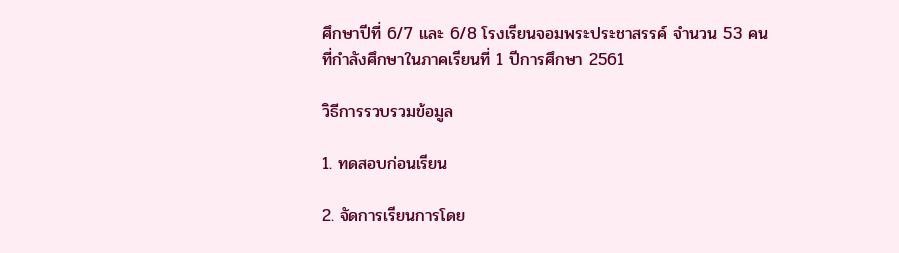ศึกษาปีที่ 6/7 และ 6/8 โรงเรียนจอมพระประชาสรรค์ จำนวน 53 คน ที่กำลังศึกษาในภาคเรียนที่ 1 ปีการศึกษา 2561

วิธีการรวบรวมข้อมูล

1. ทดสอบก่อนเรียน

2. จัดการเรียนการโดย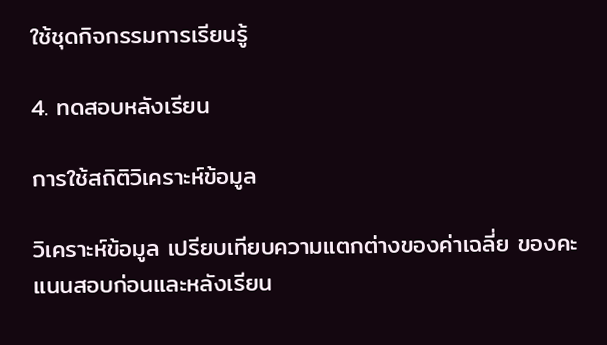ใช้ชุดกิจกรรมการเรียนรู้

4. ทดสอบหลังเรียน

การใช้สถิติวิเคราะห์ข้อมูล

วิเคราะห์ข้อมูล เปรียบเทียบความแตกต่างของค่าเฉลี่ย ของคะแนนสอบก่อนและหลังเรียน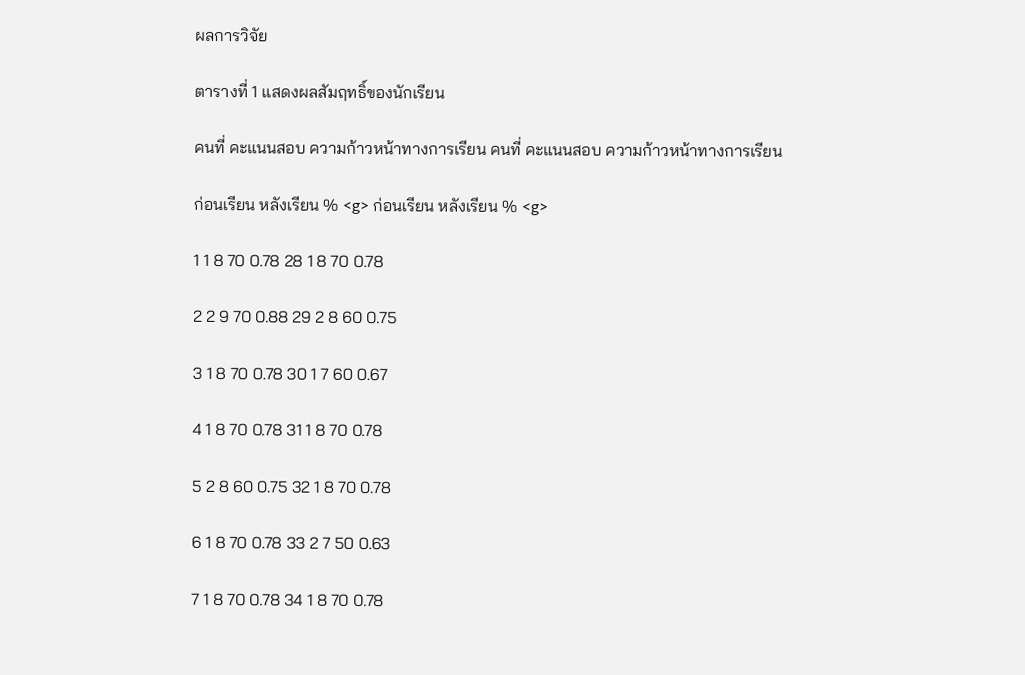ผลการวิจัย

ตารางที่ 1 แสดงผลสัมฤทธิ์ของนักเรียน

คนที่ คะแนนสอบ ความก้าวหน้าทางการเรียน คนที่ คะแนนสอบ ความก้าวหน้าทางการเรียน

ก่อนเรียน หลังเรียน % <g> ก่อนเรียน หลังเรียน % <g>

1 1 8 70 0.78 28 1 8 70 0.78

2 2 9 70 0.88 29 2 8 60 0.75

3 1 8 70 0.78 30 1 7 60 0.67

4 1 8 70 0.78 31 1 8 70 0.78

5 2 8 60 0.75 32 1 8 70 0.78

6 1 8 70 0.78 33 2 7 50 0.63

7 1 8 70 0.78 34 1 8 70 0.78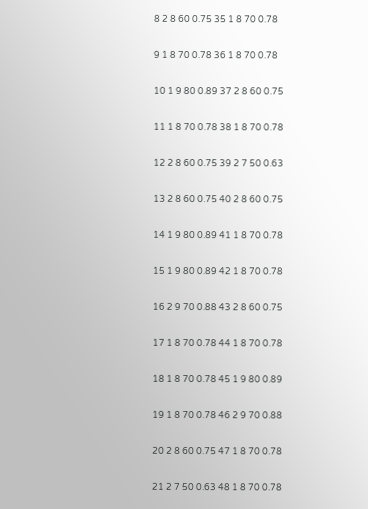8 2 8 60 0.75 35 1 8 70 0.78

9 1 8 70 0.78 36 1 8 70 0.78

10 1 9 80 0.89 37 2 8 60 0.75

11 1 8 70 0.78 38 1 8 70 0.78

12 2 8 60 0.75 39 2 7 50 0.63

13 2 8 60 0.75 40 2 8 60 0.75

14 1 9 80 0.89 41 1 8 70 0.78

15 1 9 80 0.89 42 1 8 70 0.78

16 2 9 70 0.88 43 2 8 60 0.75

17 1 8 70 0.78 44 1 8 70 0.78

18 1 8 70 0.78 45 1 9 80 0.89

19 1 8 70 0.78 46 2 9 70 0.88

20 2 8 60 0.75 47 1 8 70 0.78

21 2 7 50 0.63 48 1 8 70 0.78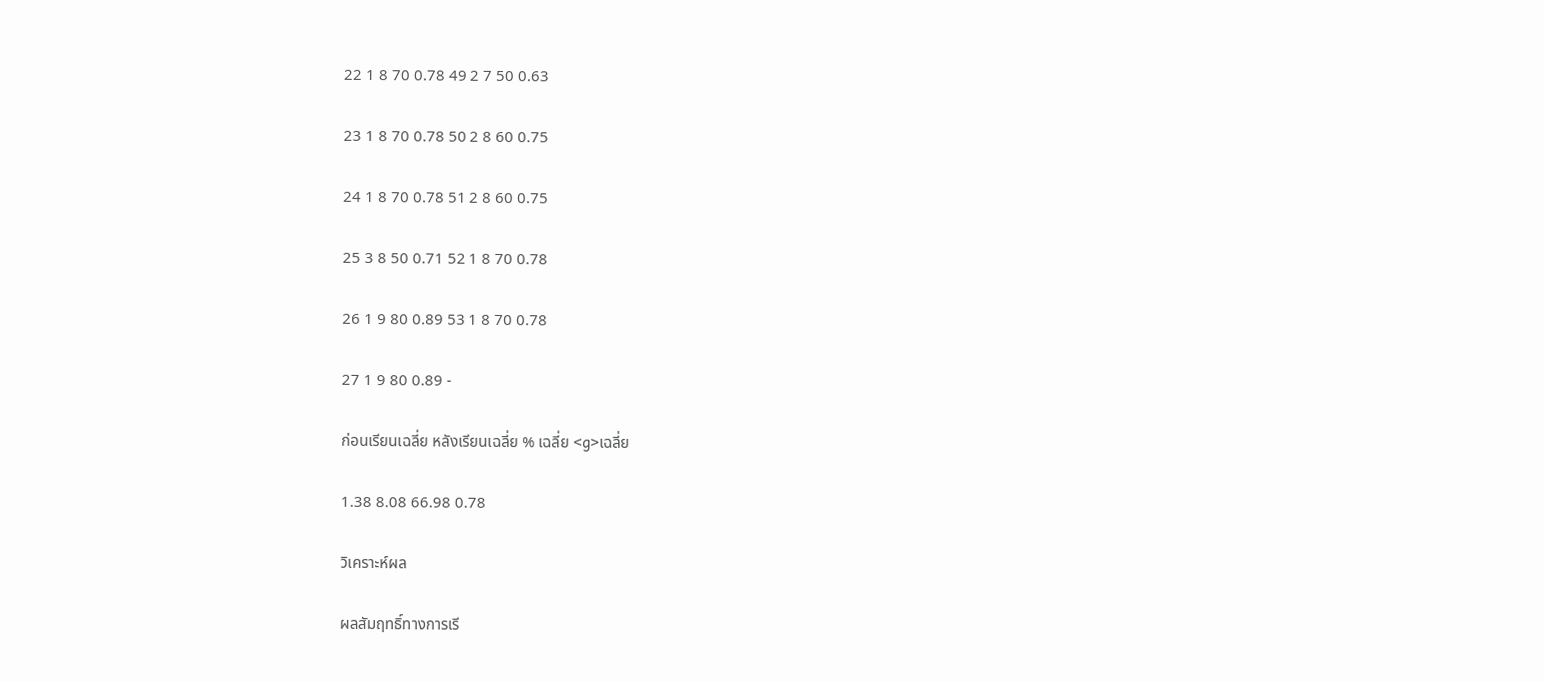22 1 8 70 0.78 49 2 7 50 0.63

23 1 8 70 0.78 50 2 8 60 0.75

24 1 8 70 0.78 51 2 8 60 0.75

25 3 8 50 0.71 52 1 8 70 0.78

26 1 9 80 0.89 53 1 8 70 0.78

27 1 9 80 0.89 -

ก่อนเรียนเฉลี่ย หลังเรียนเฉลี่ย % เฉลี่ย <g>เฉลี่ย

1.38 8.08 66.98 0.78

วิเคราะห์ผล

ผลสัมฤทธิ์ทางการเรี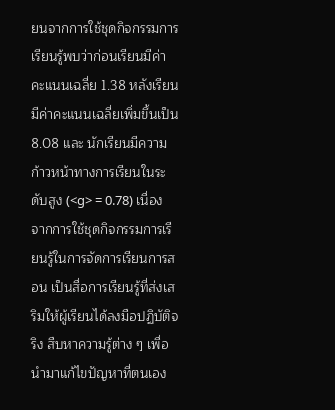ยนจากการใช้ชุดกิจกรรมการเรียนรู้พบว่าก่อนเรียนมีค่าคะแนนเฉลี่ย 1.38 หลังเรียนมีค่าคะแนนเฉลี่ยเพิ่มขึ้นเป็น 8.08 และ นักเรียนมีความก้าวหน้าทางการเรียนในระดับสูง (<g> = 0.78) เนื่องจากการใช้ชุดกิจกรรมการเรียนรู้ในการจัดการเรียนการสอน เป็นสื่อการเรียนรู้ที่ส่งเสริมให้ผู้เรียนได้ลงมือปฏิบัติจริง สืบหาความรู้ต่าง ๆ เพื่อนำมาแก้ไขปัญหาที่ตนเอง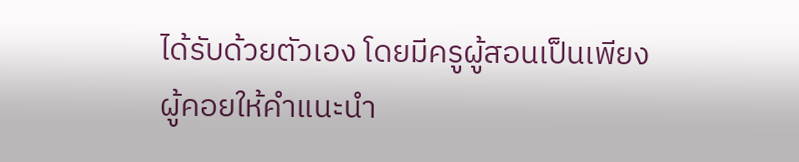ได้รับด้วยตัวเอง โดยมีครูผู้สอนเป็นเพียงผู้คอยให้คำแนะนำ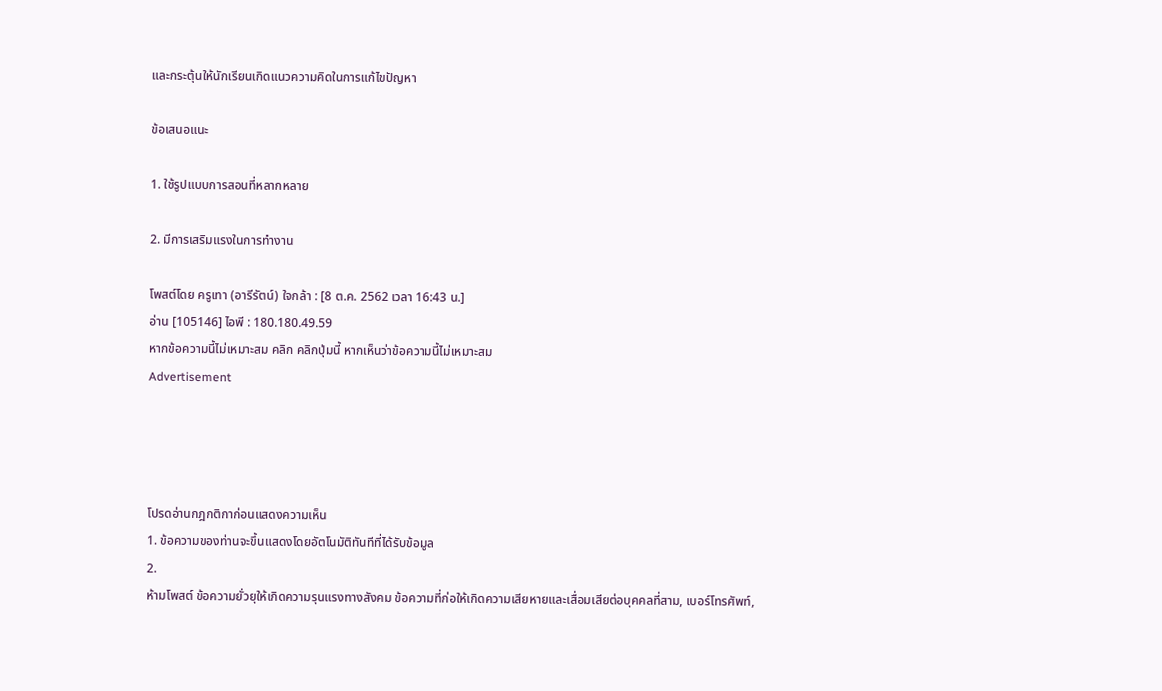และกระตุ้นให้นักเรียนเกิดแนวความคิดในการแก้ไขปัญหา

ข้อเสนอแนะ

1. ใช้รูปแบบการสอนที่หลากหลาย

2. มีการเสริมแรงในการทำงาน

โพสต์โดย ครูเทา (อารีรัตน์) ใจกล้า : [8 ต.ค. 2562 เวลา 16:43 น.]
อ่าน [105146] ไอพี : 180.180.49.59
หากข้อความนี้ไม่เหมาะสม คลิก คลิกปุ่มนี้ หากเห็นว่าข้อความนี้ไม่เหมาะสม
Advertisement




โปรดอ่านกฎกติกาก่อนแสดงความเห็น
1. ข้อความของท่านจะขึ้นแสดงโดยอัตโนมัติทันทีที่ได้รับข้อมูล
2.
ห้ามโพสต์ ข้อความยั่วยุให้เกิดความรุนแรงทางสังคม ข้อความที่ก่อให้เกิดความเสียหายและเสื่อมเสียต่อบุคคลที่สาม, เบอร์โทรศัพท์,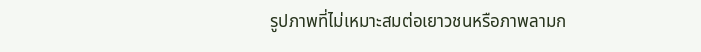รูปภาพที่ไม่เหมาะสมต่อเยาวชนหรือภาพลามก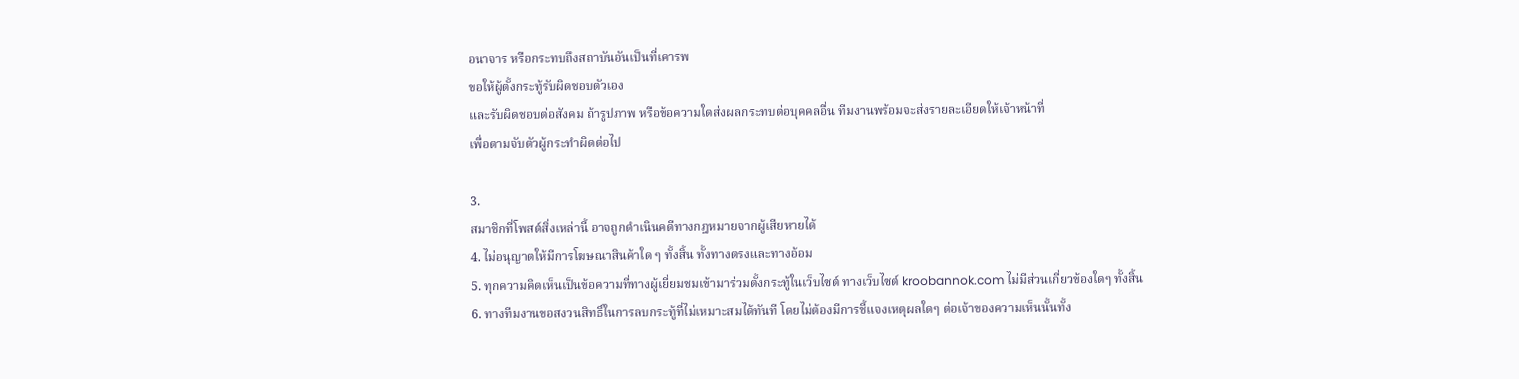อนาจาร หรือกระทบถึงสถาบันอันเป็นที่เคารพ
ขอให้ผู้ตั้งกระทู้รับผิดชอบตัวเอง
และรับผิดชอบต่อสังคม ถ้ารูปภาพ หรือข้อความใดส่งผลกระทบต่อบุคคลอื่น ทีมงานพร้อมจะส่งรายละเอียดให้เจ้าหน้าที่
เพื่อตามจับตัวผู้กระทำผิดต่อไป

3.
สมาชิกที่โพสต์สิ่งเหล่านี้ อาจถูกดำเนินคดีทางกฎหมายจากผู้เสียหายได้
4. ไม่อนุญาตให้มีการโฆษณาสินค้าใด ๆ ทั้งสิ้น ทั้งทางตรงและทางอ้อม
5. ทุกความคิดเห็นเป็นข้อความที่ทางผู้เยี่ยมชมเข้ามาร่วมตั้งกระทู้ในเว็บไซต์ ทางเว็บไซต์ kroobannok.com ไม่มีส่วนเกี่ยวข้องใดๆ ทั้งสิ้น
6. ทางทีมงานขอสงวนสิทธิ์ในการลบกระทู้ที่ไม่เหมาะสมได้ทันที โดยไม่ต้องมีการชี้แจงเหตุผลใดๆ ต่อเจ้าของความเห็นนั้นทั้ง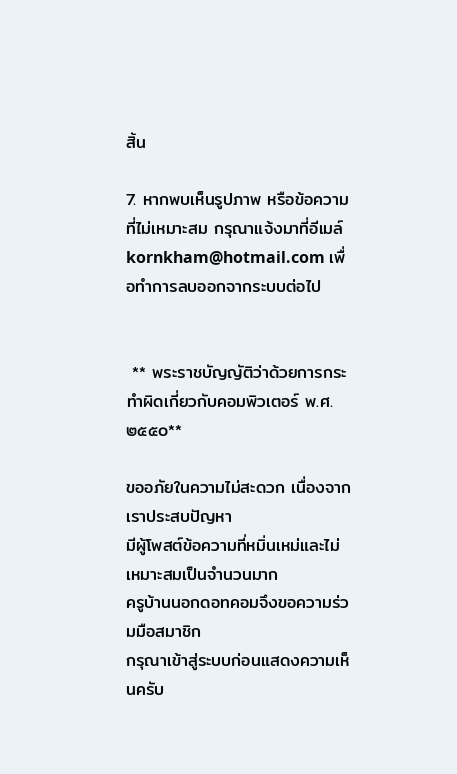สิ้น

7. หากพบเห็นรูปภาพ หรือข้อความที่ไม่เหมาะสม กรุณาแจ้งมาที่อีเมล์ kornkham@hotmail.com เพื่อทำการลบออกจากระบบต่อไป


 ** พระราชบัญญัติว่าด้วยการกระทำผิดเกี่ยวกับคอมพิวเตอร์ พ.ศ.๒๕๕๐**

ขออภัยในความไม่สะดวก เนื่องจากเราประสบปัญหา
มีผู้โพสต์ข้อความที่หมิ่นเหม่และไม่เหมาะสมเป็นจำนวนมาก
ครูบ้านนอกดอทคอมจึงขอความร่วมมือสมาชิก
กรุณาเข้าสู่ระบบก่อนแสดงความเห็นครับ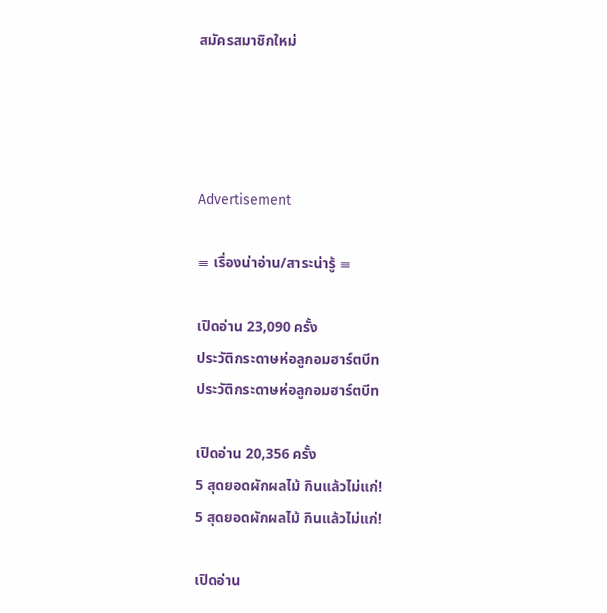สมัครสมาชิกใหม่




Advertisement

≡ เรื่องน่าอ่าน/สาระน่ารู้ ≡

เปิดอ่าน 23,090 ครั้ง
ประวัติกระดาษห่อลูกอมฮาร์ตบีท
ประวัติกระดาษห่อลูกอมฮาร์ตบีท

เปิดอ่าน 20,356 ครั้ง
5 สุดยอดผักผลไม้ กินแล้วไม่แก่!
5 สุดยอดผักผลไม้ กินแล้วไม่แก่!

เปิดอ่าน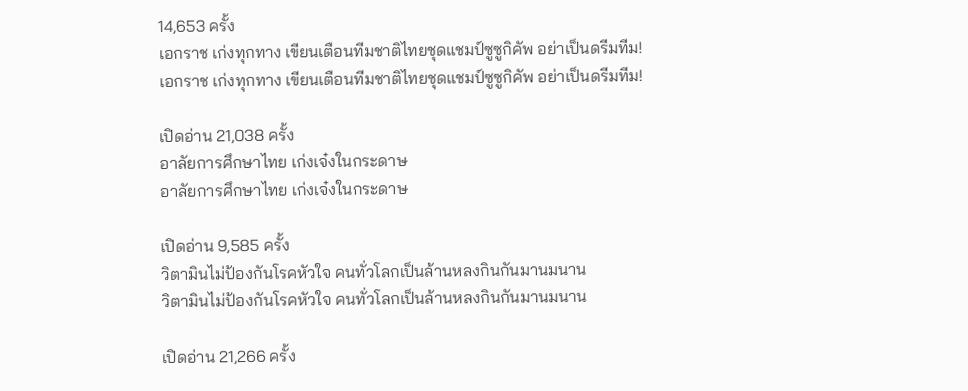14,653 ครั้ง
เอกราช เก่งทุกทาง เขียนเตือนทีมชาติไทยชุดแชมป์ซูซูกิคัพ อย่าเป็นดรีมทีม!
เอกราช เก่งทุกทาง เขียนเตือนทีมชาติไทยชุดแชมป์ซูซูกิคัพ อย่าเป็นดรีมทีม!

เปิดอ่าน 21,038 ครั้ง
อาลัยการศึกษาไทย เก่งเจ๋งในกระดาษ
อาลัยการศึกษาไทย เก่งเจ๋งในกระดาษ

เปิดอ่าน 9,585 ครั้ง
วิตามินไม่ป้องกันโรคหัวใจ คนทั่วโลกเป็นล้านหลงกินกันมานมนาน
วิตามินไม่ป้องกันโรคหัวใจ คนทั่วโลกเป็นล้านหลงกินกันมานมนาน

เปิดอ่าน 21,266 ครั้ง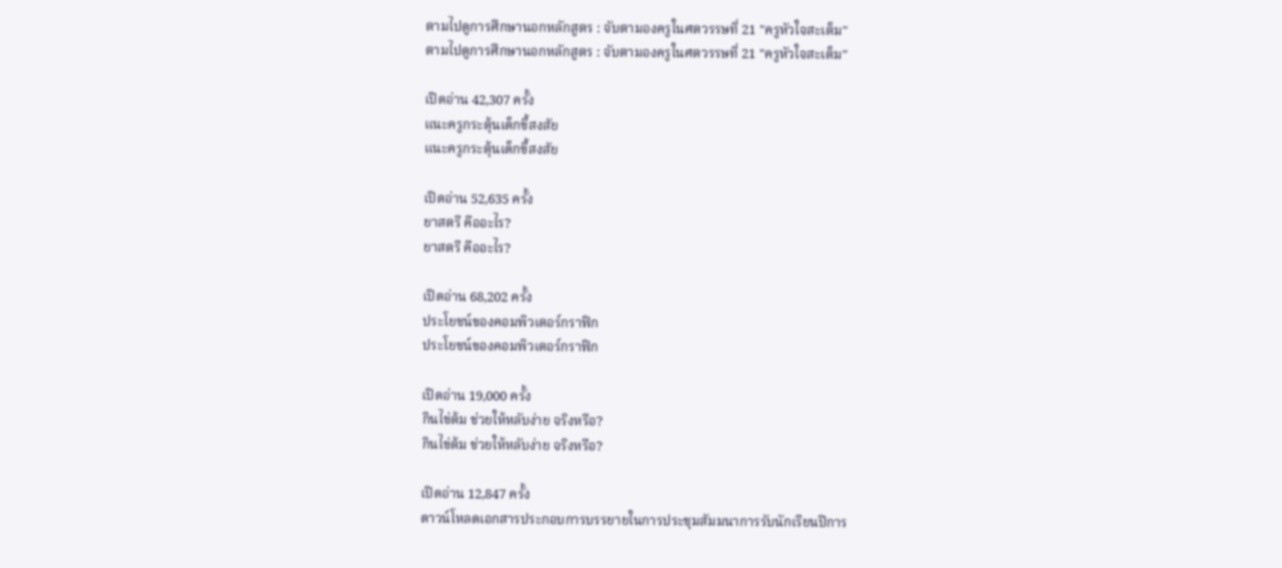ตามไปดูการศึกษานอกหลักสูตร : จับตามองครูในศตวรรษที่ 21 "ครูหัวใจสะเต็ม"
ตามไปดูการศึกษานอกหลักสูตร : จับตามองครูในศตวรรษที่ 21 "ครูหัวใจสะเต็ม"

เปิดอ่าน 42,307 ครั้ง
แนะครูกระตุ้นเด็กขี้สงสัย
แนะครูกระตุ้นเด็กขี้สงสัย

เปิดอ่าน 52,635 ครั้ง
ยาสตรี คืออะไร?
ยาสตรี คืออะไร?

เปิดอ่าน 68,202 ครั้ง
ประโยชน์ของคอมพิวเตอร์กราฟิก
ประโยชน์ของคอมพิวเตอร์กราฟิก

เปิดอ่าน 19,000 ครั้ง
กินไข่ต้ม ช่วยให้หลับง่าย จริงหรือ?
กินไข่ต้ม ช่วยให้หลับง่าย จริงหรือ?

เปิดอ่าน 12,847 ครั้ง
ดาวน์โหลดเอกสารประกอบการบรรยายในการประชุมสัมมนาการรับนักเรียนปีการ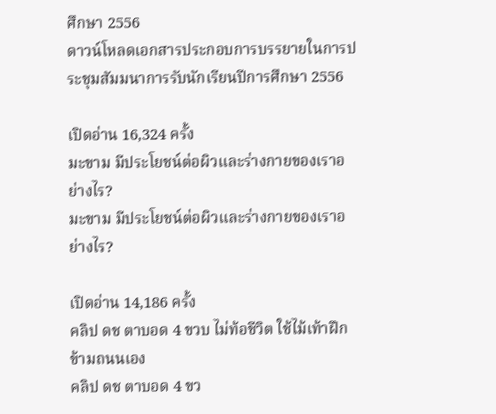ศึกษา 2556
ดาวน์โหลดเอกสารประกอบการบรรยายในการประชุมสัมมนาการรับนักเรียนปีการศึกษา 2556

เปิดอ่าน 16,324 ครั้ง
มะขาม มีประโยชน์ต่อผิวและร่างกายของเราอย่างไร?
มะขาม มีประโยชน์ต่อผิวและร่างกายของเราอย่างไร?

เปิดอ่าน 14,186 ครั้ง
คลิป ดช ตาบอด 4 ขวบ ไม่ท้อชีวิต ใช้ไม้เท้าฝึกข้ามถนนเอง
คลิป ดช ตาบอด 4 ขว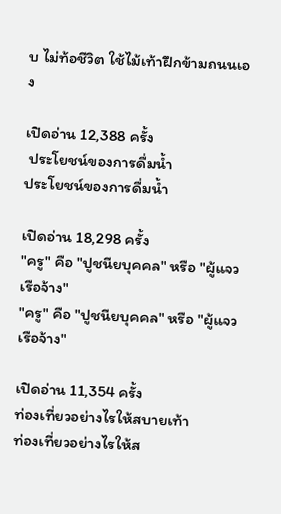บ ไม่ท้อชีวิต ใช้ไม้เท้าฝึกข้ามถนนเอง

เปิดอ่าน 12,388 ครั้ง
 ประโยชน์ของการดื่มน้ำ
ประโยชน์ของการดื่มน้ำ

เปิดอ่าน 18,298 ครั้ง
"ครู" คือ "ปูชนียบุคคล" หรือ "ผู้แจวเรือจ้าง"
"ครู" คือ "ปูชนียบุคคล" หรือ "ผู้แจวเรือจ้าง"

เปิดอ่าน 11,354 ครั้ง
ท่องเที่ยวอย่างไรให้สบายเท้า
ท่องเที่ยวอย่างไรให้ส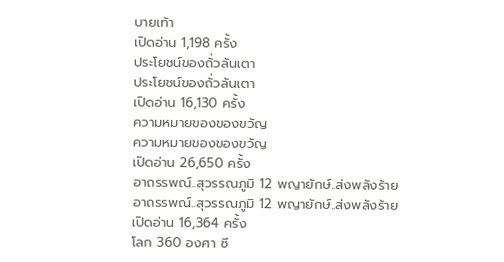บายเท้า
เปิดอ่าน 1,198 ครั้ง
ประโยชน์ของถั่วลันเตา
ประโยชน์ของถั่วลันเตา
เปิดอ่าน 16,130 ครั้ง
ความหมายของของขวัญ
ความหมายของของขวัญ
เปิดอ่าน 26,650 ครั้ง
อาถรรพณ์..สุวรรณภูมิ 12 พญายักษ์..ส่งพลังร้าย
อาถรรพณ์..สุวรรณภูมิ 12 พญายักษ์..ส่งพลังร้าย
เปิดอ่าน 16,364 ครั้ง
โลก 360 องศา ซี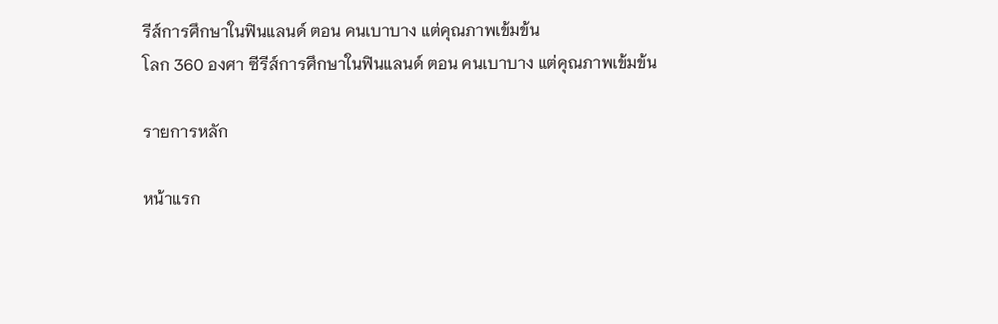รีส์การศึกษาในฟินแลนด์ ตอน คนเบาบาง แต่คุณภาพเข้มข้น
โลก 360 องศา ซีรีส์การศึกษาในฟินแลนด์ ตอน คนเบาบาง แต่คุณภาพเข้มข้น

รายการหลัก

หน้าแรก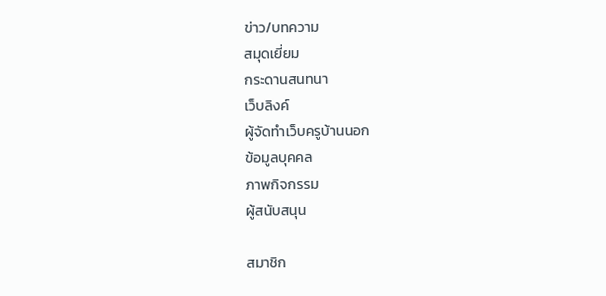ข่าว/บทความ
สมุดเยี่ยม
กระดานสนทนา
เว็บลิงค์
ผู้จัดทำเว็บครูบ้านนอก
ข้อมูลบุคคล
ภาพกิจกรรม
ผู้สนับสนุน

สมาชิก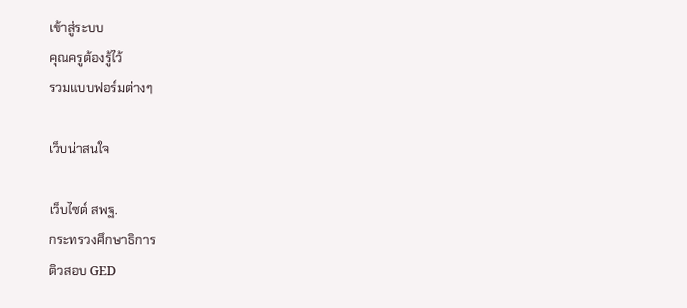เข้าสู่ระบบ
คุณครูต้องรู้ไว้
รวมแบบฟอร์มต่างๆ

เว็บน่าสนใจ

เว็บไซต์ สพฐ.
กระทรวงศึกษาธิการ
ติวสอบ GED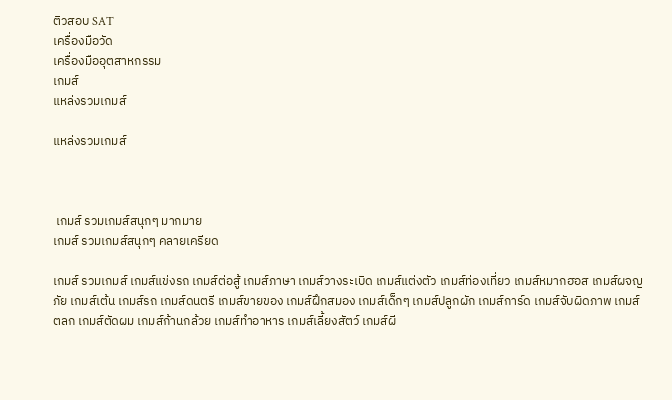ติวสอบ SAT
เครื่องมือวัด
เครื่องมืออุตสาหกรรม
เกมส์
แหล่งรวมเกมส์

แหล่งรวมเกมส์



 เกมส์ รวมเกมส์สนุกๆ มากมาย
เกมส์ รวมเกมส์สนุกๆ คลายเครียด

เกมส์ รวมเกมส์ เกมส์แข่งรถ เกมส์ต่อสู้ เกมส์ภาษา เกมส์วางระเบิด เกมส์แต่งตัว เกมส์ท่องเที่ยว เกมส์หมากฮอส เกมส์ผจญภัย เกมส์เต้น เกมส์รถ เกมส์ดนตรี เกมส์ขายของ เกมส์ฝึกสมอง เกมส์เด็กๆ เกมส์ปลูกผัก เกมส์การ์ด เกมส์จับผิดภาพ เกมส์ตลก เกมส์ตัดผม เกมส์ก้านกล้วย เกมส์ทําอาหาร เกมส์เลี้ยงสัตว์ เกมส์ผี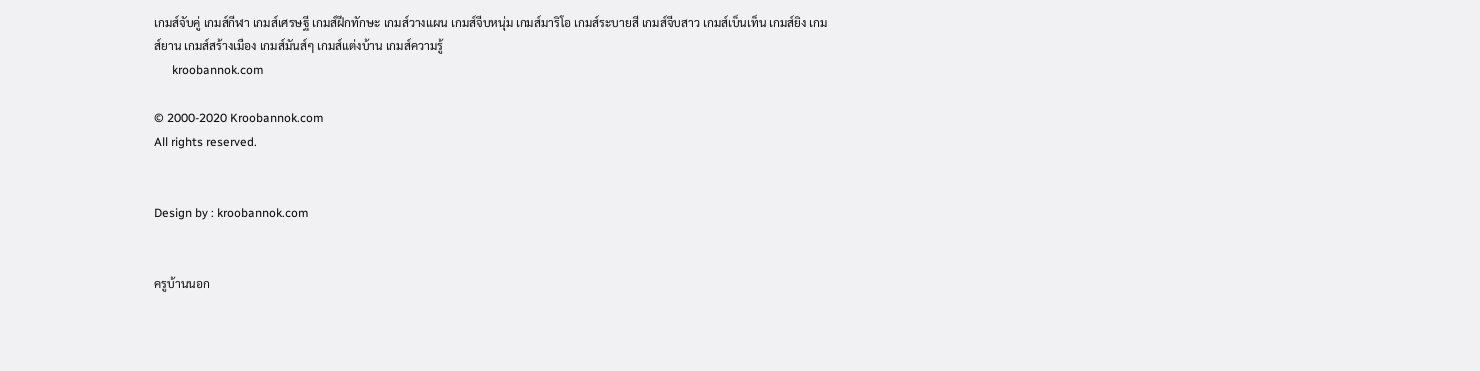เกมส์จับคู่ เกมส์กีฬา เกมส์เศรษฐี เกมส์ฝึกทักษะ เกมส์วางแผน เกมส์จีบหนุ่ม เกมส์มาริโอ เกมส์ระบายสี เกมส์จีบสาว เกมส์เบ็นเท็น เกมส์ยิง เกมส์ยาน เกมส์สร้างเมือง เกมส์มันส์ๆ เกมส์แต่งบ้าน เกมส์ความรู้
      kroobannok.com

© 2000-2020 Kroobannok.com
All rights reserved.


Design by : kroobannok.com


ครูบ้านนอก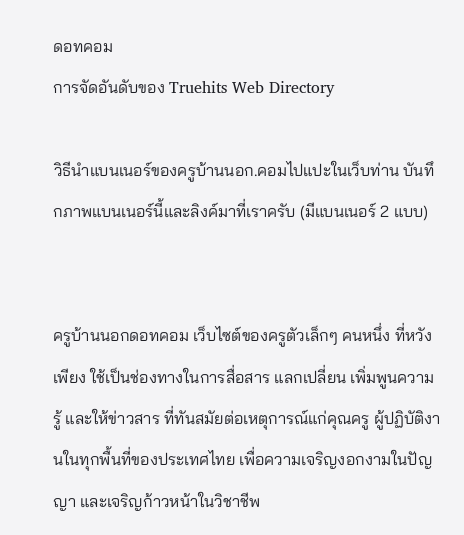ดอทคอม
การจัดอันดับของ Truehits Web Directory

วิธีนำแบนเนอร์ของครูบ้านนอก.คอมไปแปะในเว็บท่าน บันทึกภาพแบนเนอร์นี้และลิงค์มาที่เราครับ (มีแบนเนอร์ 2 แบบ)


ครูบ้านนอกดอทคอม เว็บไซต์ของครูตัวเล็กๆ คนหนึ่ง ที่หวังเพียง ใช้เป็นช่องทางในการสื่อสาร แลกเปลี่ยน เพิ่มพูนความรู้ และให้ข่าวสาร ที่ทันสมัยต่อเหตุการณ์แก่คุณครู ผู้ปฏิบัติงานในทุกพื้นที่ของประเทศไทย เพื่อความเจริญงอกงามในปัญญา และเจริญก้าวหน้าในวิชาชีพ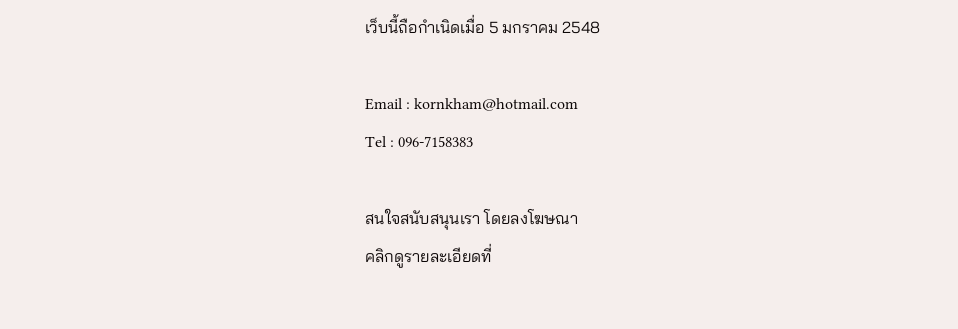เว็บนี้ถือกำเนิดเมื่อ 5 มกราคม 2548

Email : kornkham@hotmail.com
Tel : 096-7158383

สนใจสนับสนุนเรา โดยลงโฆษณา
คลิกดูรายละเอียดที่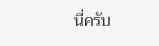นี่ครับ